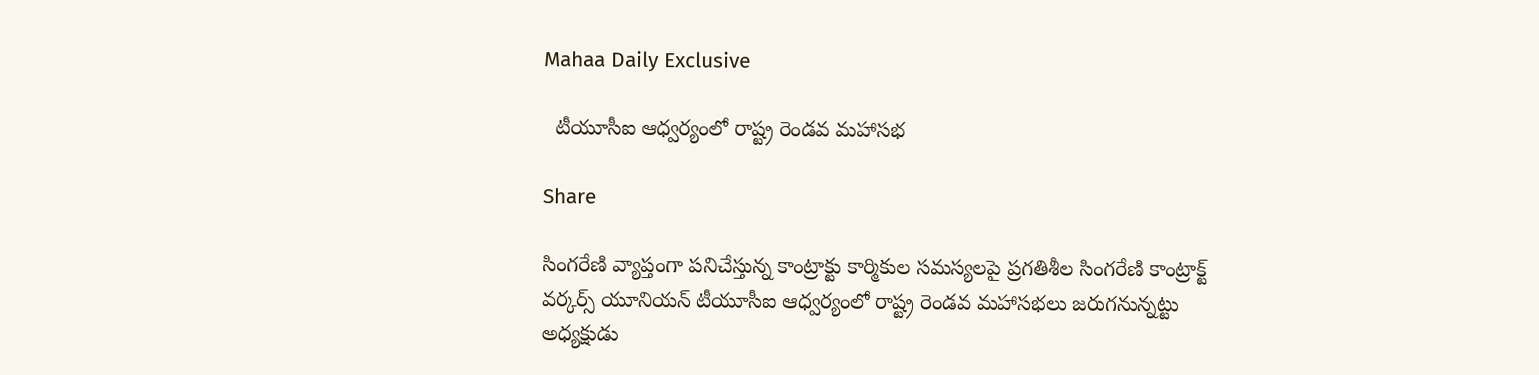Mahaa Daily Exclusive

  టీయూసీఐ ఆధ్వర్యంలో రాష్ట్ర రెండవ మహాసభ

Share

సింగరేణి వ్యాప్తంగా పనిచేస్తున్న కాంట్రాక్టు కార్మికుల సమస్యలపై ప్రగతిశీల సింగరేణి కాంట్రాక్ట్ వర్కర్స్ యూనియన్ టీయూసీఐ ఆధ్వర్యంలో రాష్ట్ర రెండవ మహాసభలు జరుగనున్నట్టు అధ్యక్షుడు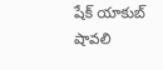షేక్ యాకుబ్ షావలి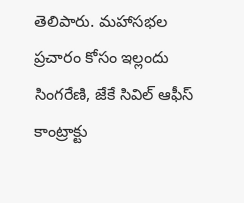తెలిపారు. మహాసభల ప్రచారం కోసం ఇల్లందు సింగరేణి, జేకే సివిల్ ఆఫీస్ కాంట్రాక్టు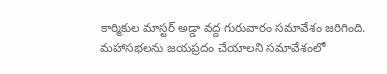కార్మికుల మాస్టర్ అడ్డా వద్ద గురువారం సమావేశం జరిగింది. మహాసభలను జయప్రదం చేయాలని సమావేశంలో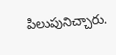పిలుపునిచ్చారు.